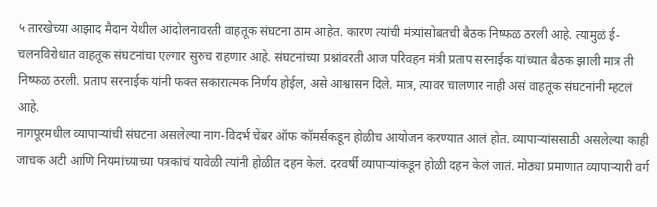५ तारखेच्या आझाद मैदान येथील आंदोलनावरती वाहतूक संघटना ठाम आहेत. कारण त्यांची मंत्र्यांसोबतची बैठक निष्फळ ठरली आहे. त्यामुळं ई-चलनविरोधात वाहतूक संघटनांचा एल्गार सुरुच राहणार आहे. संघटनांच्या प्रश्नांवरती आज परिवहन मंत्री प्रताप सरनाईक यांच्यात बैठक झाली मात्र ती निष्फळ ठरली. प्रताप सरनाईक यांनी फक्त सकारात्मक निर्णय होईल, असे आश्वासन दिले. मात्र, त्यावर चालणार नाही असं वाहतूक संघटनांनी म्हटलं आहे.
नागपूरमधील व्यापाऱ्यांची संघटना असलेल्या नाग-विदर्भ चेंबर ऑफ कॉमर्सकडून होळीच आयोजन करण्यात आलं होत. व्यापाऱ्यांससाठी असलेल्या काही जाचक अटी आणि नियमांच्याच्या पत्रकांचं यावेळी त्यांनी होळीत दहन केलं. दरवर्षी व्यापाऱ्यांकडून होळी दहन केलं जातं. मोठ्या प्रमाणात व्यापाऱ्यारी वर्ग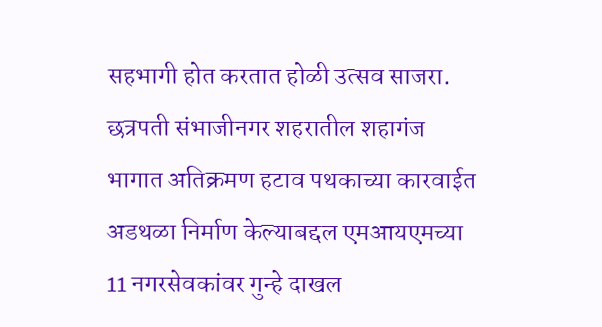सहभागी होत करतात होळी उत्सव साजरा.
छत्रपती संभाजीनगर शहरातील शहागंज भागात अतिक्रमण हटाव पथकाच्या कारवाईत अडथळा निर्माण केल्याबद्दल एमआयएमच्या 11 नगरसेवकांवर गुन्हे दाखल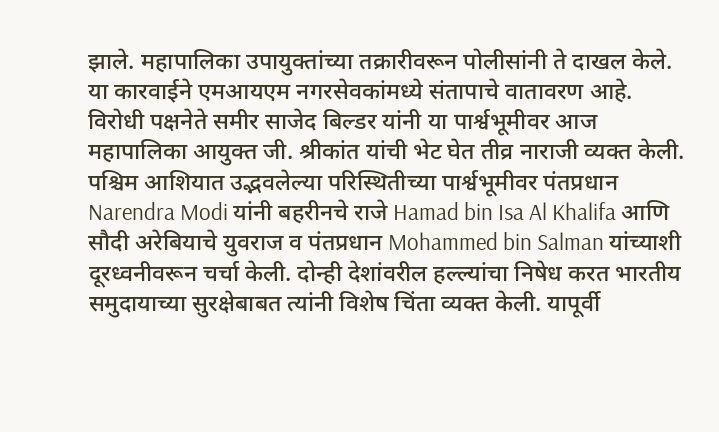झाले. महापालिका उपायुक्तांच्या तक्रारीवरून पोलीसांनी ते दाखल केले. या कारवाईने एमआयएम नगरसेवकांमध्ये संतापाचे वातावरण आहे. विरोधी पक्षनेते समीर साजेद बिल्डर यांनी या पार्श्वभूमीवर आज महापालिका आयुक्त जी. श्रीकांत यांची भेट घेत तीव्र नाराजी व्यक्त केली.
पश्चिम आशियात उद्भवलेल्या परिस्थितीच्या पार्श्वभूमीवर पंतप्रधान Narendra Modi यांनी बहरीनचे राजे Hamad bin Isa Al Khalifa आणि सौदी अरेबियाचे युवराज व पंतप्रधान Mohammed bin Salman यांच्याशी दूरध्वनीवरून चर्चा केली. दोन्ही देशांवरील हल्ल्यांचा निषेध करत भारतीय समुदायाच्या सुरक्षेबाबत त्यांनी विशेष चिंता व्यक्त केली. यापूर्वी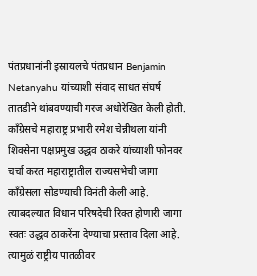पंतप्रधानांनी इस्रायलचे पंतप्रधान Benjamin Netanyahu यांच्याशी संवाद साधत संघर्ष तातडीने थांबवण्याची गरज अधोरेखित केली होती.
काँग्रेसचे महाराष्ट्र प्रभारी रमेश चेन्नीथला यांनी शिवसेना पक्षप्रमुख उद्धव ठाकरे यांच्याशी फोनवर चर्चा करत महाराष्ट्रातील राज्यसभेची जागा काँग्रेसला सोडण्याची विनंती केली आहे. त्याबदल्यात विधान परिषदेची रिक्त होणारी जागा स्वतः उद्धव ठाकरेंना देण्याचा प्रस्ताव दिला आहे. त्यामुळं राष्ट्रीय पातळीवर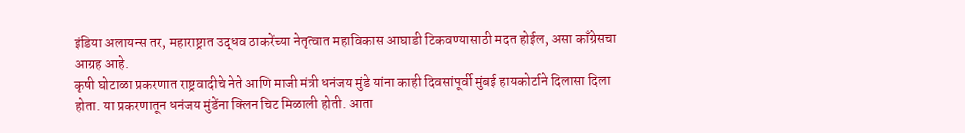इंडिया अलायन्स तर, महाराष्ट्रात उद्धव ठाकरेंच्या नेतृत्वात महाविकास आघाडी टिकवण्यासाठी मदत होईल, असा काँग्रेसचा आग्रह आहे.
कृषी घोटाळा प्रकरणात राष्ट्रवादीचे नेते आणि माजी मंत्री धनंजय मुंडे यांना काही दिवसांपूर्वी मुंबई हायकोर्टाने दिलासा दिला होता. या प्रकरणातून धनंजय मुंडेंना क्लिन चिट मिळाली होती. आता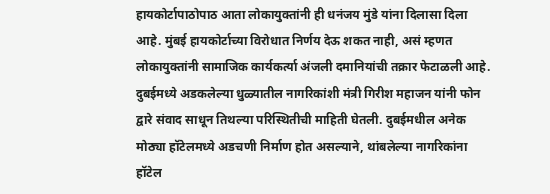हायकोर्टापाठोपाठ आता लोकायुक्तांनी ही धनंजय मुंडे यांना दिलासा दिला आहे. मुंबई हायकोर्टाच्या विरोधात निर्णय देऊ शकत नाही, असं म्हणत लोकायुक्तांनी सामाजिक कार्यकर्त्या अंजली दमानियांची तक्रार फेटाळली आहे.
दुबईमध्ये अडकलेल्या धुळ्यातील नागरिकांशी मंत्री गिरीश महाजन यांनी फोन द्वारे संवाद साधून तिथल्या परिस्थितीची माहिती घेतली. दुबईमधील अनेक मोठ्या हॉटेलमध्ये अडचणी निर्माण होत असल्याने, थांबलेल्या नागरिकांना हॉटेल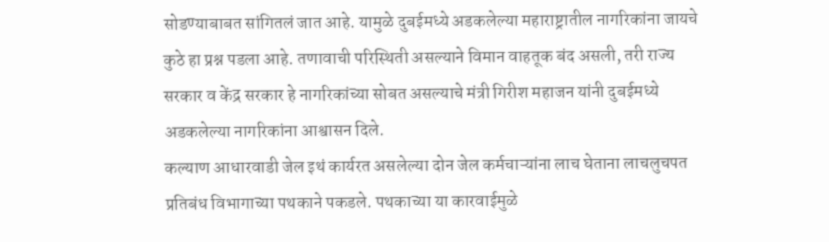सोडण्याबाबत सांगितलं जात आहे. यामुळे दुबईमध्ये अडकलेल्या महाराष्ट्रातील नागरिकांना जायचे कुठे हा प्रश्न पडला आहे. तणावाची परिस्थिती असल्याने विमान वाहतूक बंद असली, तरी राज्य सरकार व केंद्र सरकार हे नागरिकांच्या सोबत असल्याचे मंत्री गिरीश महाजन यांनी दुबईमध्ये अडकलेल्या नागरिकांना आश्वासन दिले.
कल्याण आधारवाडी जेल इथं कार्यरत असलेल्या दोन जेल कर्मचाऱ्यांना लाच घेताना लाचलुचपत प्रतिबंध विभागाच्या पथकाने पकडले. पथकाच्या या कारवाईमुळे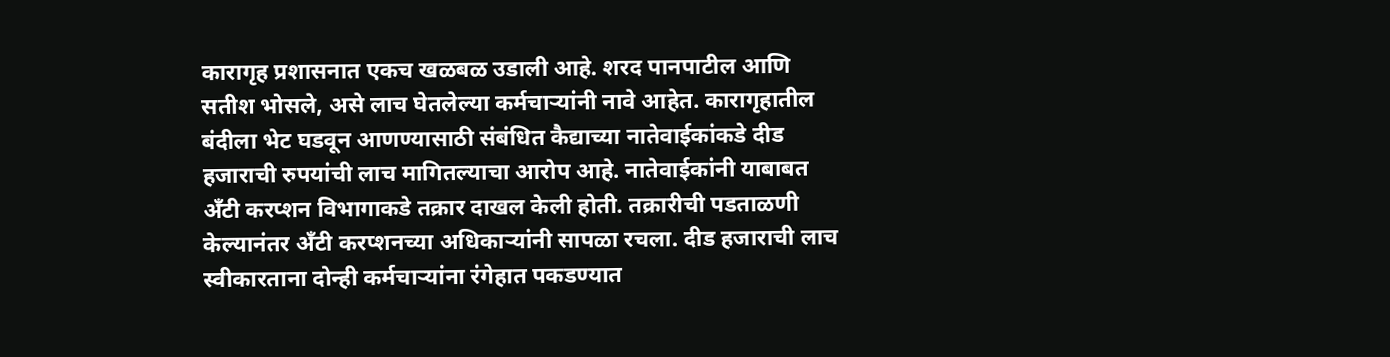कारागृह प्रशासनात एकच खळबळ उडाली आहे. शरद पानपाटील आणि सतीश भोसले, असे लाच घेतलेल्या कर्मचाऱ्यांनी नावे आहेत. कारागृहातील बंदीला भेट घडवून आणण्यासाठी संबंधित कैद्याच्या नातेवाईकांकडे दीड हजाराची रुपयांची लाच मागितल्याचा आरोप आहे. नातेवाईकांनी याबाबत अँटी करप्शन विभागाकडे तक्रार दाखल केली होती. तक्रारीची पडताळणी केल्यानंतर अँटी करप्शनच्या अधिकाऱ्यांनी सापळा रचला. दीड हजाराची लाच स्वीकारताना दोन्ही कर्मचाऱ्यांना रंगेहात पकडण्यात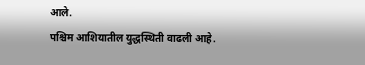आले.
पश्चिम आशियातील युद्धस्थिती वाढली आहे.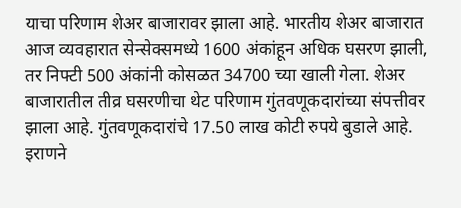याचा परिणाम शेअर बाजारावर झाला आहे. भारतीय शेअर बाजारात आज व्यवहारात सेन्सेक्समध्ये 1600 अंकांहून अधिक घसरण झाली, तर निफ्टी 500 अंकांनी कोसळत 34700 च्या खाली गेला. शेअर बाजारातील तीव्र घसरणीचा थेट परिणाम गुंतवणूकदारांच्या संपत्तीवर झाला आहे. गुंतवणूकदारांचे 17.50 लाख कोटी रुपये बुडाले आहे.
इराणने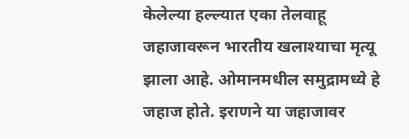केलेल्या हल्ल्यात एका तेलवाहू जहाजावरून भारतीय खलाश्याचा मृत्यू झाला आहे. ओमानमधील समुद्रामध्ये हे जहाज होते. इराणने या जहाजावर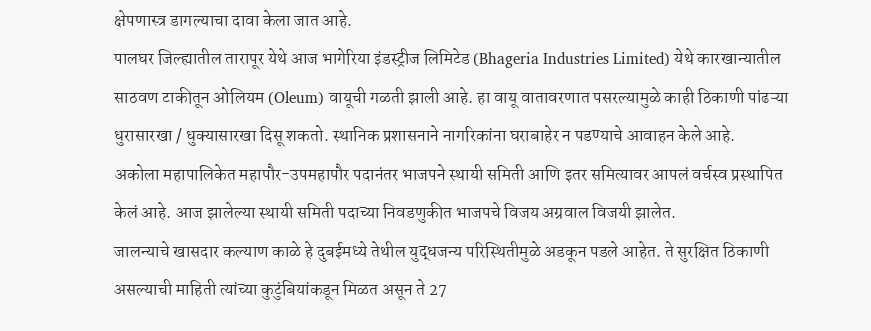क्षेपणास्त्र डागल्याचा दावा केला जात आहे.
पालघर जिल्ह्यातील तारापूर येथे आज भागेरिया इंडस्ट्रीज लिमिटेड (Bhageria Industries Limited) येथे कारखान्यातील साठवण टाकीतून ओलियम (Oleum) वायूची गळती झाली आहे. हा वायू वातावरणात पसरल्यामुळे काही ठिकाणी पांढऱ्या धुरासारखा / धुक्यासारखा दिसू शकतो. स्थानिक प्रशासनाने नागरिकांना घराबाहेर न पडण्याचे आवाहन केले आहे.
अकोला महापालिकेत महापौर-उपमहापौर पदानंतर भाजपने स्थायी समिती आणि इतर समित्यावर आपलं वर्चस्व प्रस्थापित केलं आहे. आज झालेल्या स्थायी समिती पदाच्या निवडणुकीत भाजपचे विजय अग्रवाल विजयी झालेत.
जालन्याचे खासदार कल्याण काळे हे दुबईमध्ये तेथील युद्धजन्य परिस्थितीमुळे अडकून पडले आहेत. ते सुरक्षित ठिकाणी असल्याची माहिती त्यांच्या कुटुंबियांकडून मिळत असून ते 27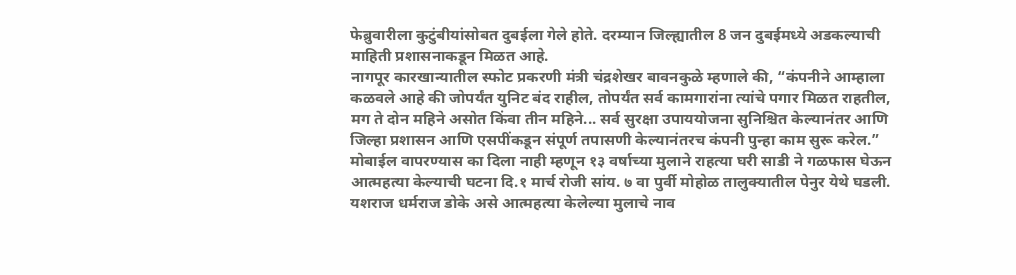फेब्रुवारीला कुटुंबीयांसोबत दुबईला गेले होते. दरम्यान जिल्ह्यातील 8 जन दुबईमध्ये अडकल्याची माहिती प्रशासनाकडून मिळत आहे.
नागपूर कारखान्यातील स्फोट प्रकरणी मंत्री चंद्रशेखर बावनकुळे म्हणाले की, “कंपनीने आम्हाला कळवले आहे की जोपर्यंत युनिट बंद राहील, तोपर्यंत सर्व कामगारांना त्यांचे पगार मिळत राहतील, मग ते दोन महिने असोत किंवा तीन महिने... सर्व सुरक्षा उपाययोजना सुनिश्चित केल्यानंतर आणि जिल्हा प्रशासन आणि एसपींकडून संपूर्ण तपासणी केल्यानंतरच कंपनी पुन्हा काम सुरू करेल.”
मोबाईल वापरण्यास का दिला नाही म्हणून १३ वर्षाच्या मुलाने राहत्या घरी साडी ने गळफास घेऊन आत्महत्या केल्याची घटना दि.१ मार्च रोजी सांय. ७ वा पुर्वी मोहोळ तालुक्यातील पेनुर येथे घडली. यशराज धर्मराज डोके असे आत्महत्या केलेल्या मुलाचे नाव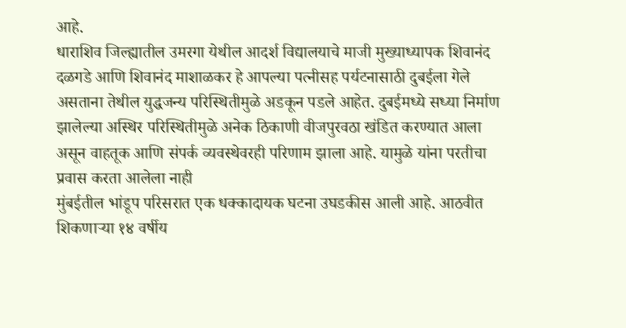आहे.
धाराशिव जिल्ह्यातील उमरगा येथील आदर्श विद्यालयाचे माजी मुख्याध्यापक शिवानंद दळगडे आणि शिवानंद माशाळकर हे आपल्या पत्नीसह पर्यटनासाठी दुबईला गेले असताना तेथील युद्धजन्य परिस्थितीमुळे अडकून पडले आहेत. दुबईमध्ये सध्या निर्माण झालेल्या अस्थिर परिस्थितीमुळे अनेक ठिकाणी वीजपुरवठा खंडित करण्यात आला असून वाहतूक आणि संपर्क व्यवस्थेवरही परिणाम झाला आहे. यामुळे यांना परतीचा प्रवास करता आलेला नाही
मुंबईतील भांडूप परिसरात एक धक्कादायक घटना उघडकीस आली आहे. आठवीत शिकणाऱ्या १४ वर्षीय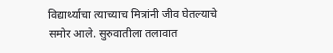विद्यार्थ्याचा त्याच्याच मित्रांनी जीव घेतल्याचे समोर आले. सुरुवातीला तलावात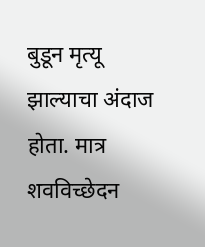बुडून मृत्यू झाल्याचा अंदाज होता. मात्र शवविच्छेदन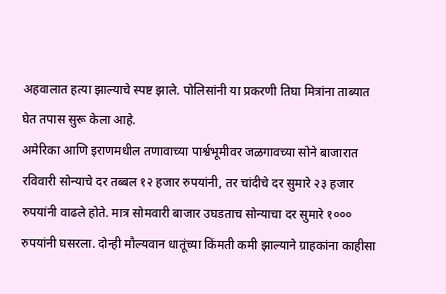अहवालात हत्या झाल्याचे स्पष्ट झाले. पोलिसांनी या प्रकरणी तिघा मित्रांना ताब्यात घेत तपास सुरू केला आहे.
अमेरिका आणि इराणमधील तणावाच्या पार्श्वभूमीवर जळगावच्या सोने बाजारात रविवारी सोन्याचे दर तब्बल १२ हजार रुपयांनी, तर चांदीचे दर सुमारे २३ हजार रुपयांनी वाढले होते. मात्र सोमवारी बाजार उघडताच सोन्याचा दर सुमारे १००० रुपयांनी घसरला. दोन्ही मौल्यवान धातूंच्या किंमती कमी झाल्याने ग्राहकांना काहीसा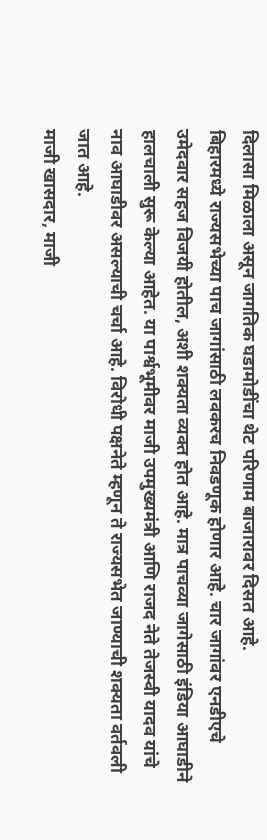दिलासा मिळाला असून जागतिक घडामोडींचा थेट परिणाम बाजारावर दिसत आहे.
बिहारमध्ये राज्यसभेच्या पाच जागांसाठी लवकरच निवडणूक होणार आहे. चार जागांवर एनडीएचे उमेदवार सहज विजयी होतील, अशी शक्यता व्यक्त होत आहे. मात्र पाचव्या जागेसाठी इंडिया आघाडीने हालचाली सुरू केल्या आहेत. या पार्श्वभूमीवर माजी उपमुख्यमंत्री आणि राजद नेते तेजस्वी यादव यांचे नाव आघाडीवर असल्याची चर्चा आहे. विरोधी पक्षनेते म्हणून ते राज्यसभेत जाण्याची शक्यता वर्तवली जात आहे.
माजी खासदार, माजी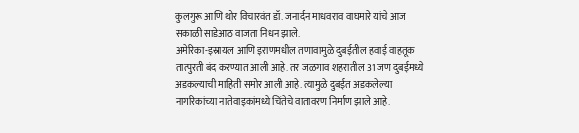कुलगुरू आणि थोर विचारवंत डॉ. जनार्दन माधवराव वाघमारे यांचे आज सकाळी साडेआठ वाजता निधन झाले.
अमेरिका-इस्रायल आणि इराणमधील तणावामुळे दुबईतील हवाई वाहतूक तात्पुरती बंद करण्यात आली आहे. तर जळगाव शहरातील 31 जण दुबईमध्ये अडकल्याची माहिती समोर आली आहे. त्यामुळे दुबईत अडकलेल्या नागरिकांच्या नातेवाइकांमध्ये चिंतेचे वातावरण निर्माण झाले आहे.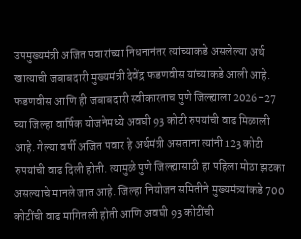उपमुख्यमंत्री अजित पवारांच्या निधनानंतर त्यांच्याकडे असलेल्या अर्थ खात्याची जबाबदारी मुख्यमंत्री देवेंद्र फडणवीस यांच्याकडे आली आहे. फडणवीस आणि ही जबाबदारी स्वीकारताच पुणे जिल्ह्याला 2026-27 च्या जिल्हा वार्षिक योजनेमध्ये अवघी 93 कोटी रुपयांची वाढ मिळाली आहे. गेल्या वर्षी अजित पवार हे अर्थमंत्री असताना त्यांनी 123 कोटी रुपयांची वाढ दिली होती. त्यामुळे पुणे जिल्ह्यासाठी हा पहिला मोठा झटका असल्याचे मानले जात आहे. जिल्हा नियोजन समितीने मुख्यमंत्र्यांकडे 700 कोटींची वाढ मागितली होती आणि अवघी 93 कोटींची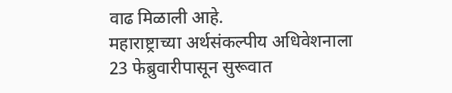वाढ मिळाली आहे.
महाराष्ट्राच्या अर्थसंकल्पीय अधिवेशनाला 23 फेब्रुवारीपासून सुरूवात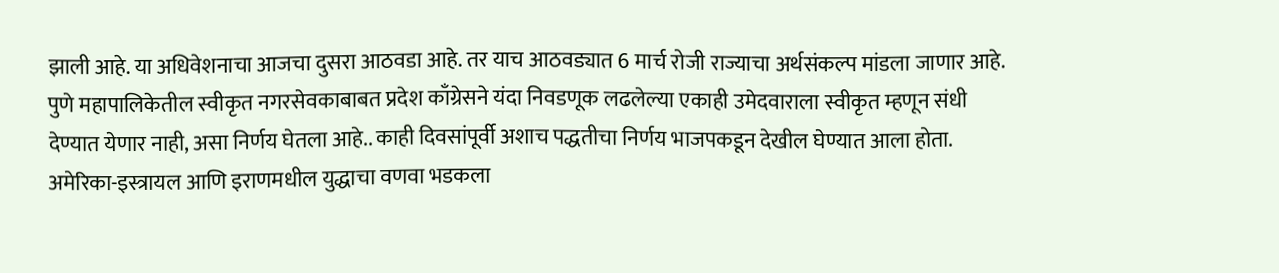झाली आहे. या अधिवेशनाचा आजचा दुसरा आठवडा आहे. तर याच आठवड्यात 6 मार्च रोजी राज्याचा अर्थसंकल्प मांडला जाणार आहे.
पुणे महापालिकेतील स्वीकृत नगरसेवकाबाबत प्रदेश काँग्रेसने यंदा निवडणूक लढलेल्या एकाही उमेदवाराला स्वीकृत म्हणून संधी देण्यात येणार नाही, असा निर्णय घेतला आहे.. काही दिवसांपूर्वी अशाच पद्धतीचा निर्णय भाजपकडून देखील घेण्यात आला होता.
अमेरिका-इस्त्रायल आणि इराणमधील युद्धाचा वणवा भडकला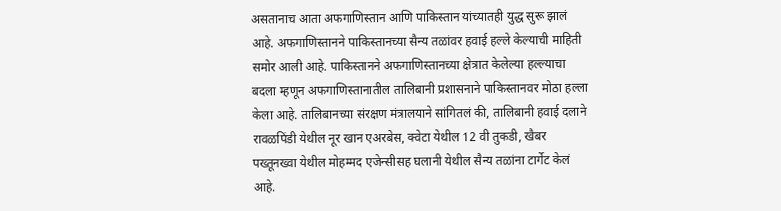असतानाच आता अफगाणिस्तान आणि पाकिस्तान यांच्यातही युद्ध सुरू झालं आहे. अफगाणिस्तानने पाकिस्तानच्या सैन्य तळांवर हवाई हल्ले केल्याची माहिती समोर आली आहे. पाकिस्तानने अफगाणिस्तानच्या क्षेत्रात केलेल्या हल्ल्याचा बदला म्हणून अफगाणिस्तानातील तालिबानी प्रशासनाने पाकिस्तानवर मोठा हल्ला केला आहे. तालिबानच्या संरक्षण मंत्रालयाने सांगितलं की, तालिबानी हवाई दलाने रावळपिंडी येथील नूर खान एअरबेस, क्वेटा येथील 12 वी तुकडी, खैबर पख्तूनख्वा येथील मोहम्मद एजेन्सीसह घलानी येथील सैन्य तळांना टार्गेट केलं आहे.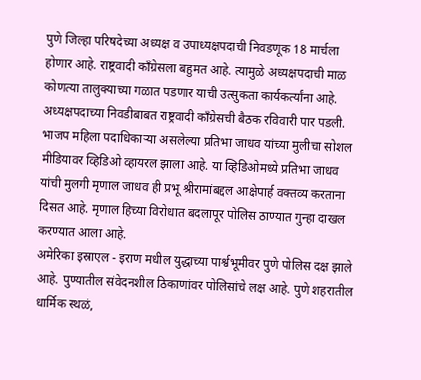पुणे जिल्हा परिषदेच्या अध्यक्ष व उपाध्यक्षपदाची निवडणूक 18 मार्चला होणार आहे. राष्ट्रवादी काँग्रेसला बहुमत आहे. त्यामुळे अध्यक्षपदाची माळ कोणत्या तालुक्याच्या गळात पडणार याची उत्सुकता कार्यकर्त्यांना आहे. अध्यक्षपदाच्या निवडीबाबत राष्ट्रवादी काँग्रेसची बैठक रविवारी पार पडली.
भाजप महिला पदाधिकाऱ्या असलेल्या प्रतिभा जाधव यांच्या मुलीचा सोशल मीडियावर व्हिडिओ व्हायरल झाला आहे. या व्हिडिओमध्ये प्रतिभा जाधव यांची मुलगी मृणाल जाधव ही प्रभू श्रीरामांबद्दल आक्षेपार्ह वक्तव्य करताना दिसत आहे. मृणाल हिच्या विरोधात बदलापूर पोलिस ठाण्यात गुन्हा दाखल करण्यात आला आहे.
अमेरिका इस्राएल - इराण मधील युद्धाच्या पार्श्वभूमीवर पुणे पोलिस दक्ष झाले आहे. पुण्यातील संवेदनशील ठिकाणांवर पोलिसांचे लक्ष आहे. पुणे शहरातील धार्मिक स्थळं,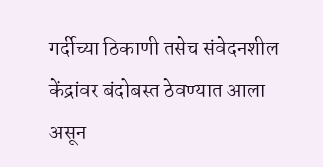गर्दीच्या ठिकाणी तसेच संवेदनशील केंद्रांवर बंदोबस्त ठेवण्यात आला असून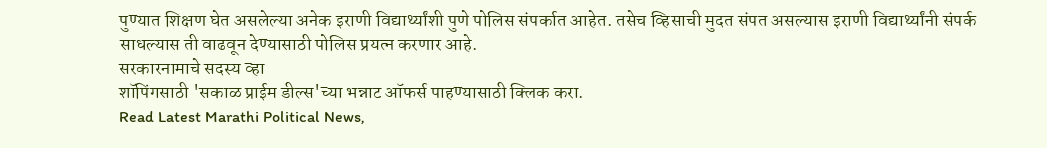पुण्यात शिक्षण घेत असलेल्या अनेक इराणी विद्यार्थ्यांशी पुणे पोलिस संपर्कात आहेत. तसेच व्हिसाची मुदत संपत असल्यास इराणी विद्यार्थ्यांनी संपर्क साधल्यास ती वाढवून देण्यासाठी पोलिस प्रयत्न करणार आहे.
सरकारनामाचे सदस्य व्हा
शॉपिंगसाठी 'सकाळ प्राईम डील्स'च्या भन्नाट ऑफर्स पाहण्यासाठी क्लिक करा.
Read Latest Marathi Political News,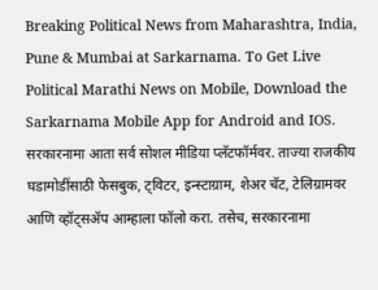Breaking Political News from Maharashtra, India, Pune & Mumbai at Sarkarnama. To Get Live Political Marathi News on Mobile, Download the Sarkarnama Mobile App for Android and IOS. सरकारनामा आता सर्व सोशल मीडिया प्लॅटफॉर्मवर. ताज्या राजकीय घडामोडींसाठी फेसबुक, ट्विटर, इन्स्टाग्राम, शेअर चॅट, टेलिग्रामवर आणि व्हॉट्सॲप आम्हाला फॉलो करा. तसेच, सरकारनामा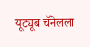यूट्यूब चॅनेलला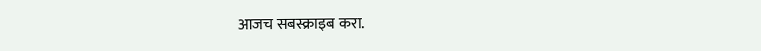आजच सबस्क्राइब करा.